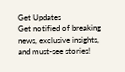Get Updates
Get notified of breaking news, exclusive insights, and must-see stories!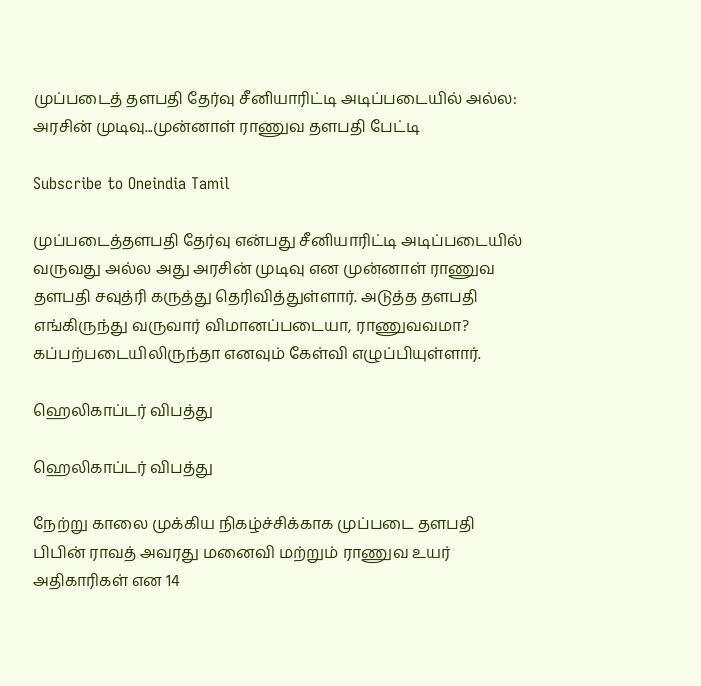முப்படைத் தளபதி தேர்வு சீனியாரிட்டி அடிப்படையில் அல்ல: அரசின் முடிவு...முன்னாள் ராணுவ தளபதி பேட்டி

Subscribe to Oneindia Tamil

முப்படைத்தளபதி தேர்வு என்பது சீனியாரிட்டி அடிப்படையில் வருவது அல்ல அது அரசின் முடிவு என முன்னாள் ராணுவ தளபதி சவுத்ரி கருத்து தெரிவித்துள்ளார். அடுத்த தளபதி எங்கிருந்து வருவார் விமானப்படையா, ராணுவவமா? கப்பற்படையிலிருந்தா எனவும் கேள்வி எழுப்பியுள்ளார்.

ஹெலிகாப்டர் விபத்து

ஹெலிகாப்டர் விபத்து

நேற்று காலை முக்கிய நிகழ்ச்சிக்காக முப்படை தளபதி பிபின் ராவத் அவரது மனைவி மற்றும் ராணுவ உயர் அதிகாரிகள் என 14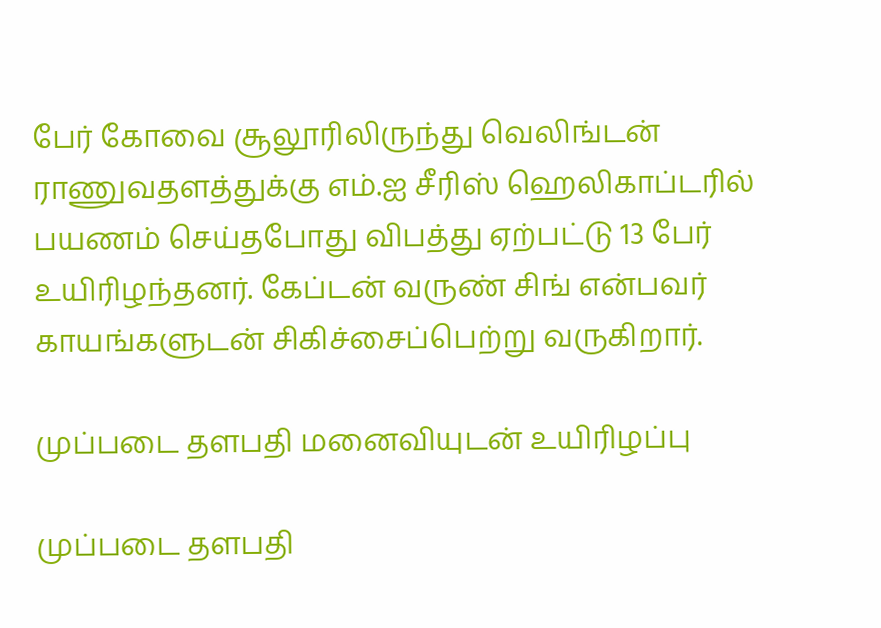பேர் கோவை சூலூரிலிருந்து வெலிங்டன் ராணுவதளத்துக்கு எம்.ஐ சீரிஸ் ஹெலிகாப்டரில் பயணம் செய்தபோது விபத்து ஏற்பட்டு 13 பேர் உயிரிழந்தனர். கேப்டன் வருண் சிங் என்பவர் காயங்களுடன் சிகிச்சைப்பெற்று வருகிறார்.

முப்படை தளபதி மனைவியுடன் உயிரிழப்பு

முப்படை தளபதி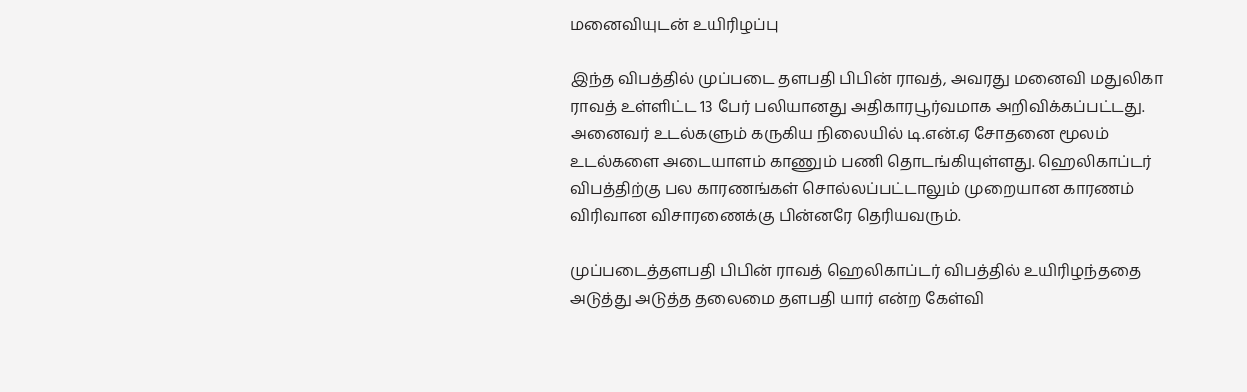மனைவியுடன் உயிரிழப்பு

இந்த விபத்தில் முப்படை தளபதி பிபின் ராவத், அவரது மனைவி மதுலிகா ராவத் உள்ளிட்ட 13 பேர் பலியானது அதிகாரபூர்வமாக அறிவிக்கப்பட்டது. அனைவர் உடல்களும் கருகிய நிலையில் டி.என்.ஏ சோதனை மூலம் உடல்களை அடையாளம் காணும் பணி தொடங்கியுள்ளது. ஹெலிகாப்டர் விபத்திற்கு பல காரணங்கள் சொல்லப்பட்டாலும் முறையான காரணம் விரிவான விசாரணைக்கு பின்னரே தெரியவரும்.

முப்படைத்தளபதி பிபின் ராவத் ஹெலிகாப்டர் விபத்தில் உயிரிழந்ததை அடுத்து அடுத்த தலைமை தளபதி யார் என்ற கேள்வி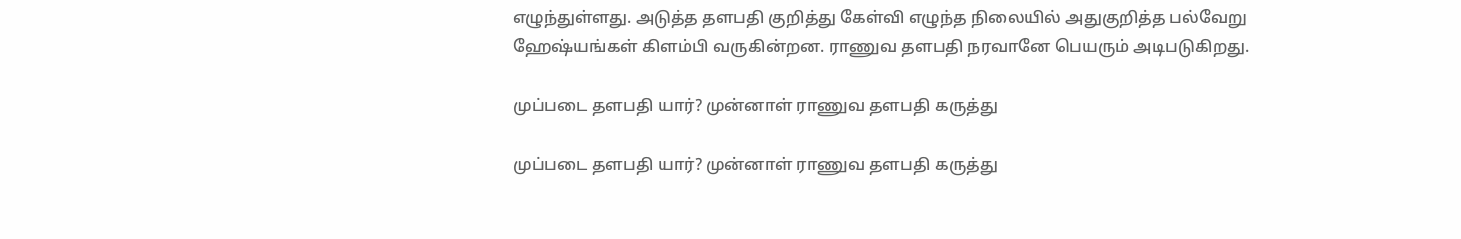எழுந்துள்ளது. அடுத்த தளபதி குறித்து கேள்வி எழுந்த நிலையில் அதுகுறித்த பல்வேறு ஹேஷ்யங்கள் கிளம்பி வருகின்றன. ராணுவ தளபதி நரவானே பெயரும் அடிபடுகிறது.

முப்படை தளபதி யார்? முன்னாள் ராணுவ தளபதி கருத்து

முப்படை தளபதி யார்? முன்னாள் ராணுவ தளபதி கருத்து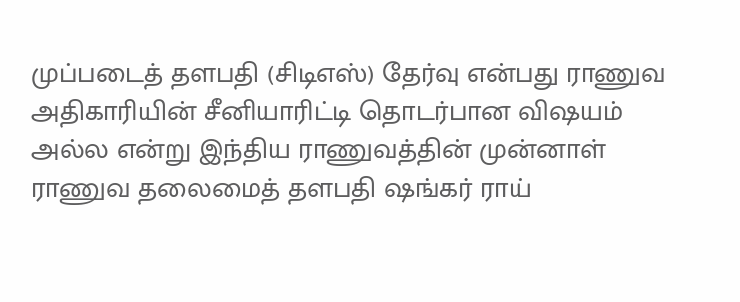முப்படைத் தளபதி (சிடிஎஸ்) தேர்வு என்பது ராணுவ அதிகாரியின் சீனியாரிட்டி தொடர்பான விஷயம் அல்ல என்று இந்திய ராணுவத்தின் முன்னாள் ராணுவ தலைமைத் தளபதி ஷங்கர் ராய்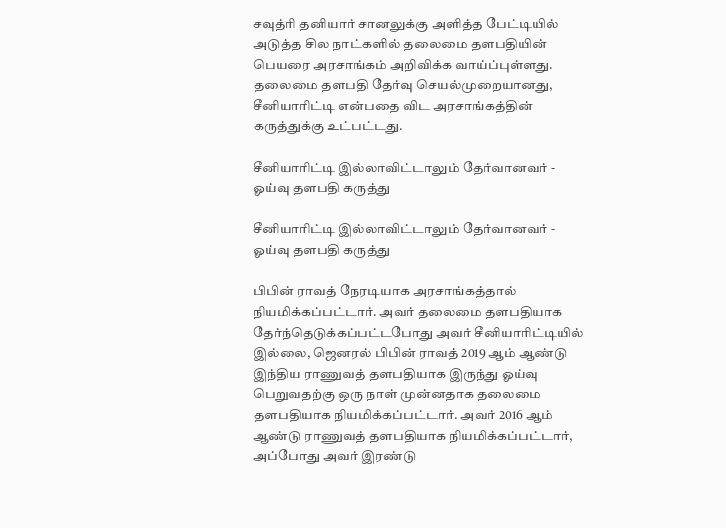சவுத்ரி தனியார் சானலுக்கு அளித்த பேட்டியில் அடுத்த சில நாட்களில் தலைமை தளபதியின் பெயரை அரசாங்கம் அறிவிக்க வாய்ப்புள்ளது. தலைமை தளபதி தேர்வு செயல்முறையானது, சீனியாரிட்டி என்பதை விட அரசாங்கத்தின் கருத்துக்கு உட்பட்டது.

சீனியாரிட்டி இல்லாவிட்டாலும் தேர்வானவர் - ஓய்வு தளபதி கருத்து

சீனியாரிட்டி இல்லாவிட்டாலும் தேர்வானவர் - ஓய்வு தளபதி கருத்து

பிபின் ராவத் நேரடியாக அரசாங்கத்தால் நியமிக்கப்பட்டார். அவர் தலைமை தளபதியாக தேர்ந்தெடுக்கப்பட்டபோது அவர் சீனியாரிட்டியில் இல்லை, ஜெனரல் பிபின் ராவத் 2019 ஆம் ஆண்டு இந்திய ராணுவத் தளபதியாக இருந்து ஓய்வு பெறுவதற்கு ஒரு நாள் முன்னதாக தலைமை தளபதியாக நியமிக்கப்பட்டார். அவர் 2016 ஆம் ஆண்டு ராணுவத் தளபதியாக நியமிக்கப்பட்டார், அப்போது அவர் இரண்டு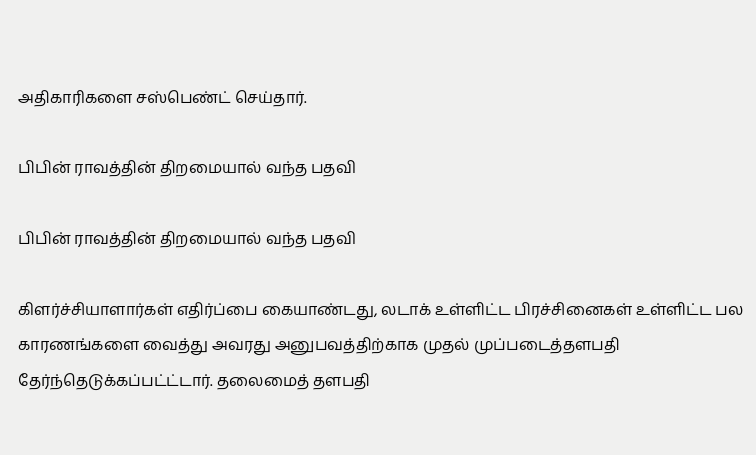அதிகாரிகளை சஸ்பெண்ட் செய்தார்.

பிபின் ராவத்தின் திறமையால் வந்த பதவி

பிபின் ராவத்தின் திறமையால் வந்த பதவி

கிளர்ச்சியாளார்கள் எதிர்ப்பை கையாண்டது, லடாக் உள்ளிட்ட பிரச்சினைகள் உள்ளிட்ட பல காரணங்களை வைத்து அவரது அனுபவத்திற்காக முதல் முப்படைத்தளபதி தேர்ந்தெடுக்கப்பட்ட்டார். தலைமைத் தளபதி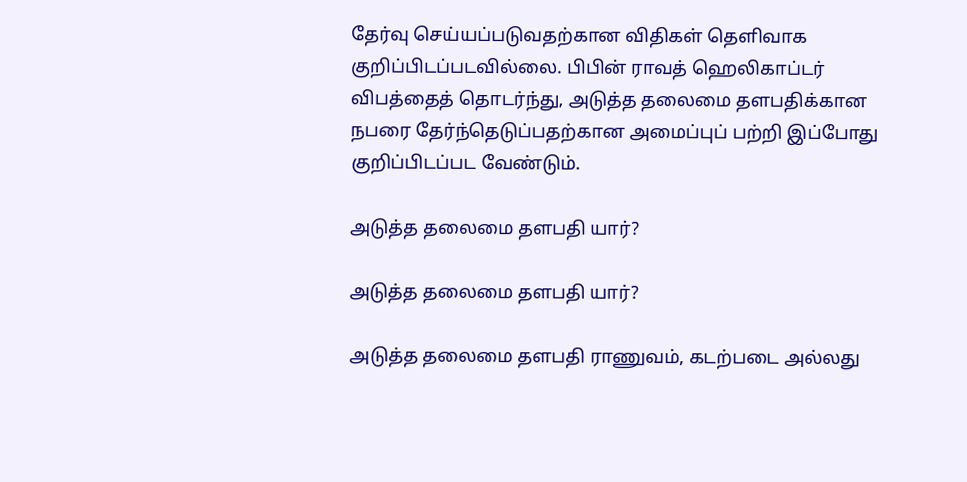தேர்வு செய்யப்படுவதற்கான விதிகள் தெளிவாக குறிப்பிடப்படவில்லை. பிபின் ராவத் ஹெலிகாப்டர் விபத்தைத் தொடர்ந்து, அடுத்த தலைமை தளபதிக்கான நபரை தேர்ந்தெடுப்பதற்கான அமைப்புப் பற்றி இப்போது குறிப்பிடப்பட வேண்டும்.

அடுத்த தலைமை தளபதி யார்?

அடுத்த தலைமை தளபதி யார்?

அடுத்த தலைமை தளபதி ராணுவம், கடற்படை அல்லது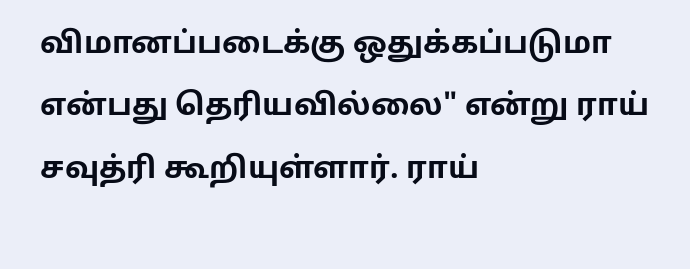விமானப்படைக்கு ஒதுக்கப்படுமா என்பது தெரியவில்லை" என்று ராய் சவுத்ரி கூறியுள்ளார். ராய்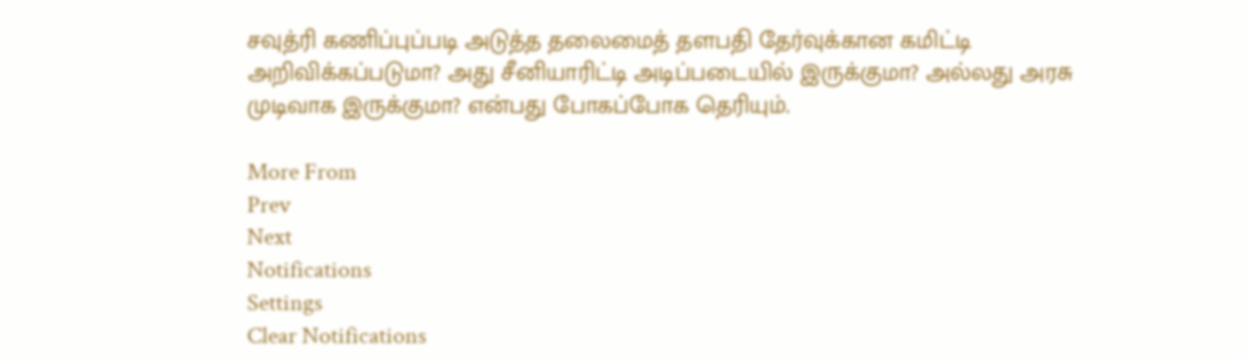சவுத்ரி கணிப்புப்படி அடுத்த தலைமைத் தளபதி தேர்வுக்கான கமிட்டி அறிவிக்கப்படுமா? அது சீனியாரிட்டி அடிப்படையில் இருக்குமா? அல்லது அரசு முடிவாக இருக்குமா? என்பது போகப்போக தெரியும்.

More From
Prev
Next
Notifications
Settings
Clear Notifications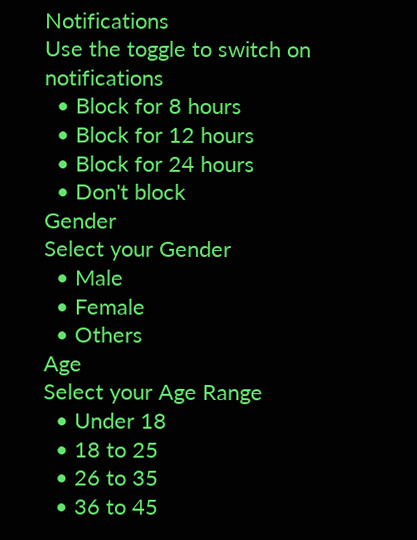Notifications
Use the toggle to switch on notifications
  • Block for 8 hours
  • Block for 12 hours
  • Block for 24 hours
  • Don't block
Gender
Select your Gender
  • Male
  • Female
  • Others
Age
Select your Age Range
  • Under 18
  • 18 to 25
  • 26 to 35
  • 36 to 45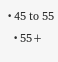• 45 to 55
  • 55+